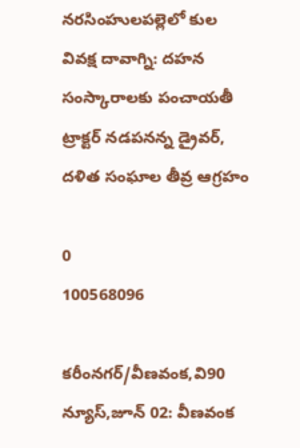నరసింహులపల్లెలో కుల వివక్ష దావాగ్ని: దహన సంస్కారాలకు పంచాయతీ ట్రాక్టర్ నడపనన్న డ్రైవర్, దళిత సంఘాల తీవ్ర ఆగ్రహం

0
100568096

కరీంనగర్/వీణవంక,వి90 న్యూస్,జూన్ 02: వీణవంక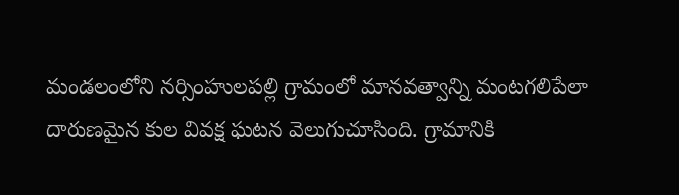మండలంలోని నర్సింహులపల్లి గ్రామంలో మానవత్వాన్ని మంటగలిపేలా దారుణమైన కుల వివక్ష ఘటన వెలుగుచూసింది. గ్రామానికి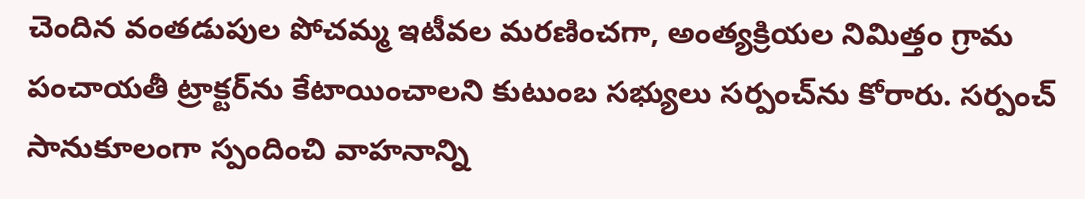చెందిన వంతడుపుల పోచమ్మ ఇటీవల మరణించగా, అంత్యక్రియల నిమిత్తం గ్రామ పంచాయతీ ట్రాక్టర్‌ను కేటాయించాలని కుటుంబ సభ్యులు సర్పంచ్‌ను కోరారు. సర్పంచ్ సానుకూలంగా స్పందించి వాహనాన్ని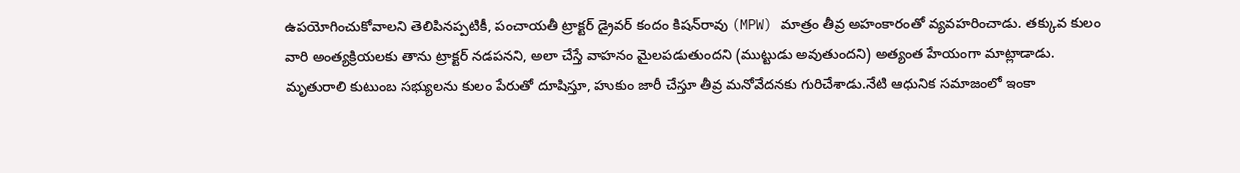ఉపయోగించుకోవాలని తెలిపినప్పటికీ, పంచాయతీ ట్రాక్టర్ డ్రైవర్ కందం కిషన్‌రావు (MPW) మాత్రం తీవ్ర అహంకారంతో వ్యవహరించాడు. తక్కువ కులం వారి అంత్యక్రియలకు తాను ట్రాక్టర్ నడపనని, అలా చేస్తే వాహనం మైలపడుతుందని (ముట్టుడు అవుతుందని) అత్యంత హేయంగా మాట్లాడాడు. మృతురాలి కుటుంబ సభ్యులను కులం పేరుతో దూషిస్తూ, హుకుం జారీ చేస్తూ తీవ్ర మనోవేదనకు గురిచేశాడు.నేటి ఆధునిక సమాజంలో ఇంకా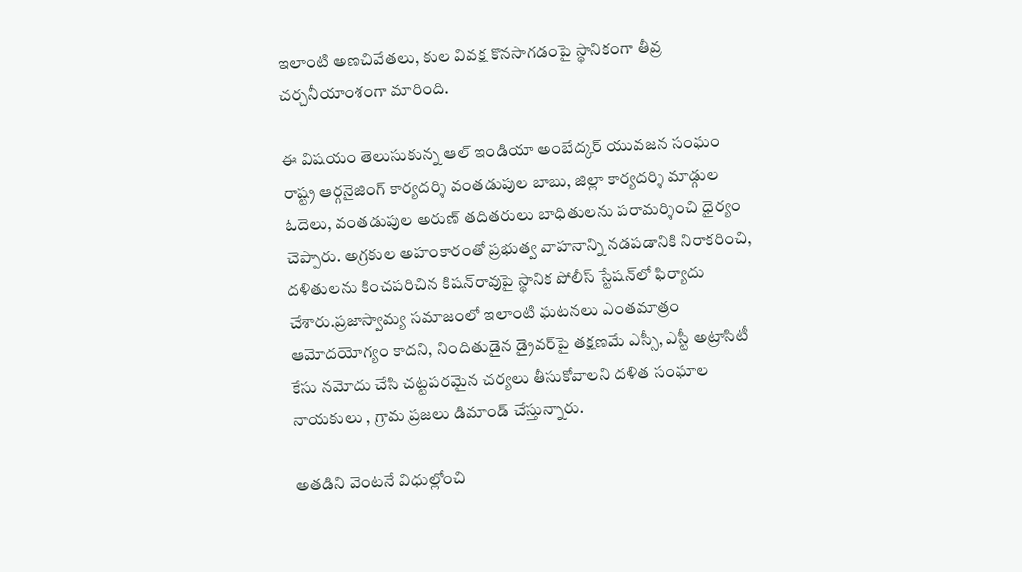ఇలాంటి అణచివేతలు, కుల వివక్ష కొనసాగడంపై స్థానికంగా తీవ్ర చర్చనీయాంశంగా మారింది.

ఈ విషయం తెలుసుకున్న ఆల్ ఇండియా అంబేద్కర్ యువజన సంఘం రాష్ట్ర ఆర్గనైజింగ్ కార్యదర్శి వంతడుపుల బాబు, జిల్లా కార్యదర్శి మాడ్గుల ఓదెలు, వంతడుపుల అరుణ్ తదితరులు బాధితులను పరామర్శించి ధైర్యం చెప్పారు. అగ్రకుల అహంకారంతో ప్రభుత్వ వాహనాన్ని నడపడానికి నిరాకరించి, దళితులను కించపరిచిన కిషన్‌రావుపై స్థానిక పోలీస్ స్టేషన్‌లో ఫిర్యాదు చేశారు.ప్రజాస్వామ్య సమాజంలో ఇలాంటి ఘటనలు ఎంతమాత్రం ఆమోదయోగ్యం కాదని, నిందితుడైన డ్రైవర్‌పై తక్షణమే ఎస్సీ, ఎస్టీ అట్రాసిటీ కేసు నమోదు చేసి చట్టపరమైన చర్యలు తీసుకోవాలని దళిత సంఘాల నాయకులు , గ్రామ ప్రజలు డిమాండ్ చేస్తున్నారు.

అతడిని వెంటనే విధుల్లోంచి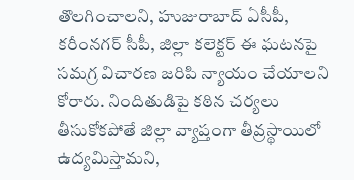తొలగించాలని, హుజురాబాద్ ఏసీపీ, కరీంనగర్ సీపీ, జిల్లా కలెక్టర్ ఈ ఘటనపై సమగ్ర విచారణ జరిపి న్యాయం చేయాలని కోరారు. నిందితుడిపై కఠిన చర్యలు తీసుకోకపోతే జిల్లా వ్యాప్తంగా తీవ్రస్థాయిలో ఉద్యమిస్తామని,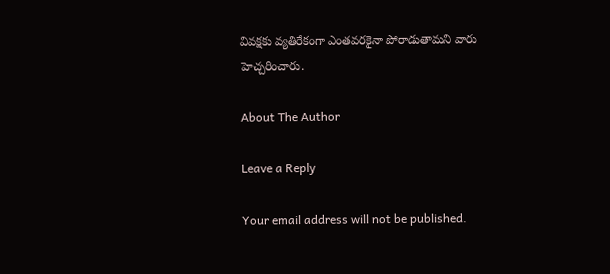వివక్షకు వ్యతిరేకంగా ఎంతవరకైనా పోరాడుతామని వారు హెచ్చరించారు.

About The Author

Leave a Reply

Your email address will not be published.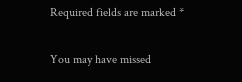Required fields are marked *

You may have missed